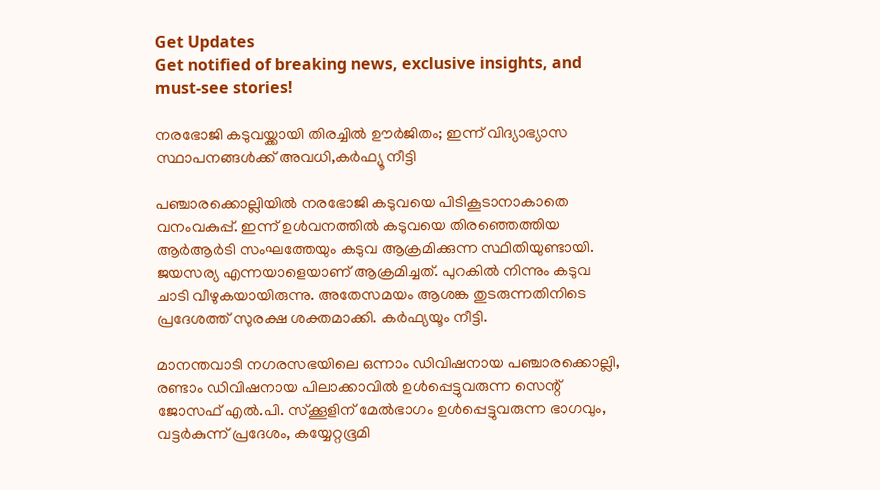Get Updates
Get notified of breaking news, exclusive insights, and must-see stories!

നരഭോജി കടുവയ്ക്കായി തിരച്ചിൽ ഊർജിതം; ഇന്ന് വിദ്യാഭ്യാസ സ്ഥാപനങ്ങൾക്ക് അവധി,കർഫ്യൂ നീട്ടി

പഞ്ചാരക്കൊല്ലിയിൽ നരഭോജി കടുവയെ പിടികൂടാനാകാതെ വനംവകുപ്പ്. ഇന്ന് ഉള്‍വനത്തില്‍ കടുവയെ തിരഞ്ഞെത്തിയ ആര്‍ആര്‍ടി സംഘത്തേയും കടുവ ആക്രമിക്കുന്ന സ്ഥിതിയുണ്ടായി. ജയസര്യ എന്നയാളെയാണ് ആക്രമിച്ചത്. പുറകിൽ നിന്നും കടുവ ചാടി വീഴുകയായിരുന്നു. അതേസമയം ആശങ്ക തുടരുന്നതിനിടെ പ്രദേശത്ത് സുരക്ഷ ശക്തമാക്കി. കർഫ്യയൂം നീട്ടി.

മാനന്തവാടി നഗരസഭയിലെ ഒന്നാം ഡിവിഷനായ പഞ്ചാരക്കൊല്ലി, രണ്ടാം ഡിവിഷനായ പിലാക്കാവിൽ ഉൾപ്പെട്ടുവരുന്ന സെന്റ് ജോസഫ് എൽ.പി. സ്ക്കൂളിന് മേൽഭാഗം ഉൾപ്പെട്ടുവരുന്ന ഭാഗവും, വട്ടർകുന്ന് പ്രദേശം, കയ്യേറ്റഭൂമി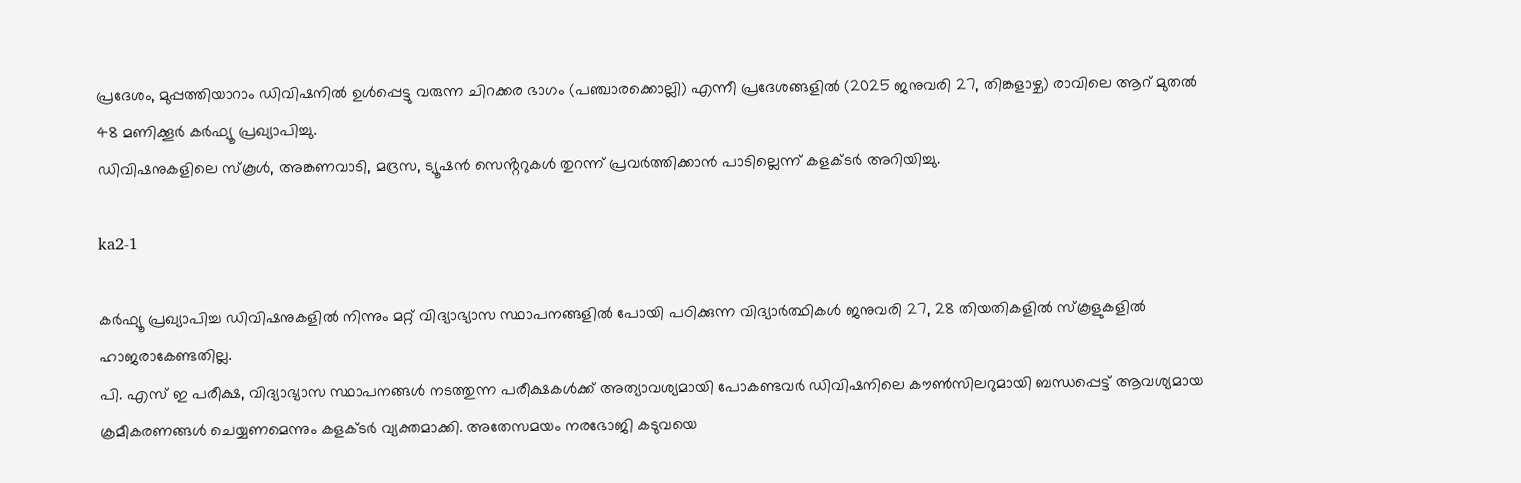പ്രദേശം, മുപ്പത്തിയാറാം ഡിവിഷനിൽ ഉൾപ്പെട്ടു വരുന്ന ചിറക്കര ഭാഗം (പഞ്ചാരക്കൊല്ലി) എന്നീ പ്രദേശങ്ങളിൽ (2025 ജനുവരി 27, തിങ്കളാഴ്ച) രാവിലെ ആറ് മുതൽ 48 മണിക്കൂർ കർഫ്യൂ പ്രഖ്യാപിച്ചു.
ഡിവിഷനുകളിലെ സ്കൂൾ, അങ്കണവാടി, മദ്രസ, ട്യൂഷൻ സെൻ്ററുകൾ തുറന്ന് പ്രവർത്തിക്കാൻ പാടില്ലെന്ന് കളക്ടർ അറിയിച്ചു.

ka2-1

കർഫ്യൂ പ്രഖ്യാപിച്ച ഡിവിഷനുകളിൽ നിന്നും മറ്റ് വിദ്യാഭ്യാസ സ്ഥാപനങ്ങളിൽ പോയി പഠിക്കുന്ന വിദ്യാർത്ഥികൾ ജനുവരി 27, 28 തിയതികളിൽ സ്കൂളുകളിൽ ഹാജരാകേണ്ടതില്ല.
പി. എസ് ഇ പരീക്ഷ, വിദ്യാഭ്യാസ സ്ഥാപനങ്ങൾ നടത്തുന്ന പരീക്ഷകൾക്ക് അത്യാവശ്യമായി പോകണ്ടവർ ഡിവിഷനിലെ കൗൺസിലറുമായി ബന്ധപ്പെട്ട് ആവശ്യമായ ക്രമീകരണങ്ങൾ ചെയ്യണമെന്നും കളക്ടർ വ്യക്തമാക്കി. അതേസമയം നരഭോജി കടുവയെ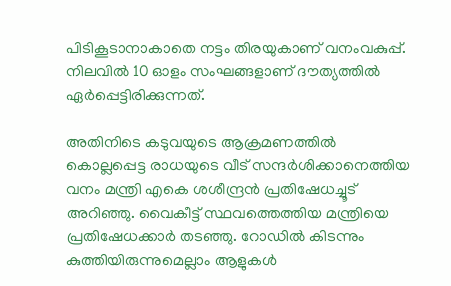പിടികൂടാനാകാതെ നട്ടം തിരയുകാണ് വനംവകുപ്പ്. നിലവിൽ 10 ഓളം സംഘങ്ങളാണ് ദൗത്യത്തിൽ ഏർപ്പെട്ടിരിക്കുന്നത്.

അതിനിടെ കടുവയുടെ ആക്രമണത്തിൽ കൊല്ലപ്പെട്ട രാധയുടെ വീട് സന്ദർശിക്കാനെത്തിയ വനം മന്ത്രി എകെ ശശീന്ദ്രൻ പ്രതിഷേധച്ചൂട് അറിഞ്ഞു. വൈകീട്ട് സ്ഥവത്തെത്തിയ മന്ത്രിയെ പ്രതിഷേധക്കാർ തടഞ്ഞു. റോഡിൽ കിടന്നും കുത്തിയിരുന്നുമെല്ലാം ആളുകൾ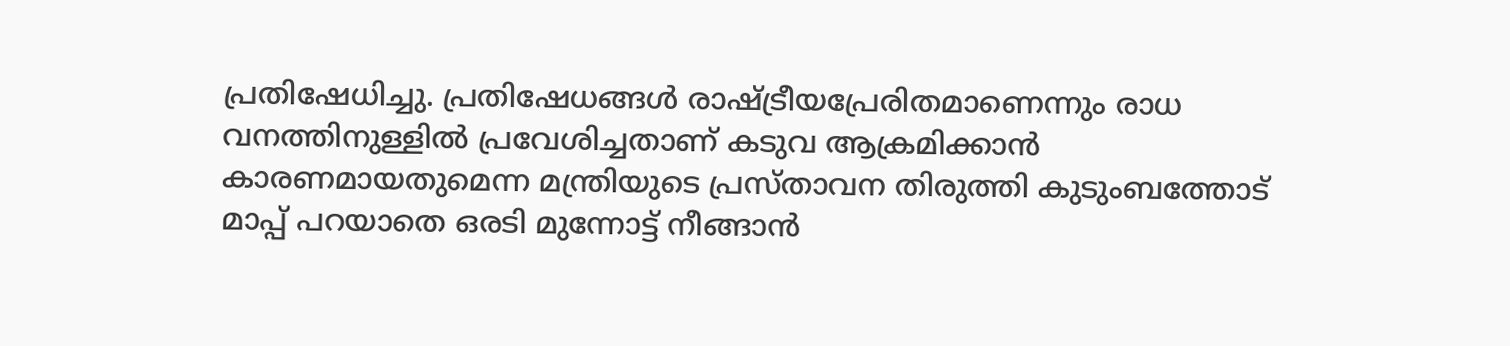പ്രതിഷേധിച്ചു. പ്രതിഷേധങ്ങൾ രാഷ്ട്രീയപ്രേരിതമാണെന്നും രാധ വനത്തിനുള്ളിൽ പ്രവേശിച്ചതാണ് കടുവ ആക്രമിക്കാൻ കാരണമായതുമെന്ന മന്ത്രിയുടെ പ്രസ്താവന തിരുത്തി കുടുംബത്തോട് മാപ്പ് പറയാതെ ഒരടി മുന്നോട്ട് നീങ്ങാൻ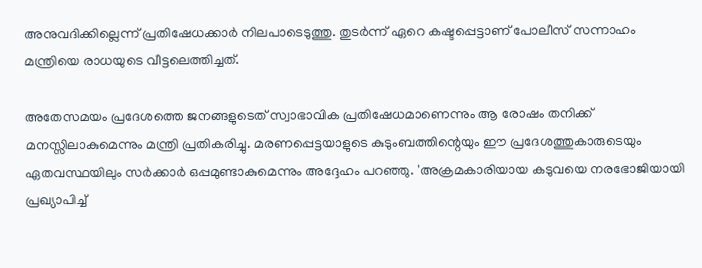അനുവദിക്കില്ലെന്ന് പ്രതിഷേധക്കാർ നിലപാടെടുത്തു. തുടർന്ന് ഏറെ കഷ്ടപ്പെട്ടാണ് പോലീസ് സന്നാഹം മന്ത്രിയെ രാധയുടെ വീട്ടലെത്തിച്ചത്.

അതേസമയം പ്രദേശത്തെ ജനങ്ങളുടെത് സ്വാഭാവിക പ്രതിഷേധമാണെന്നും ആ രോഷം തനിക്ക് മനസ്സിലാകുമെന്നും മന്ത്രി പ്രതികരിച്ചു. മരണപ്പെട്ടയാളുടെ കുടുംബത്തിന്റെയും ഈ പ്രദേശത്തുകാരുടെയും ഏതവസ്ഥയിലും സര്‍ക്കാര്‍ ഒപ്പമുണ്ടാകുമെന്നും അദ്ദേഹം പറഞ്ഞു. 'അക്രമകാരിയായ കടുവയെ നരഭോജിയായി പ്രഖ്യാപിച്ച്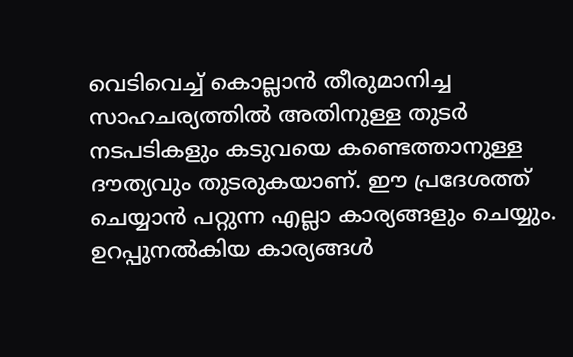വെടിവെച്ച് കൊല്ലാന്‍ തീരുമാനിച്ച സാഹചര്യത്തില്‍ അതിനുള്ള തുടര്‍ നടപടികളും കടുവയെ കണ്ടെത്താനുള്ള ദൗത്യവും തുടരുകയാണ്. ഈ പ്രദേശത്ത് ചെയ്യാന്‍ പറ്റുന്ന എല്ലാ കാര്യങ്ങളും ചെയ്യും. ഉറപ്പുനല്‍കിയ കാര്യങ്ങള്‍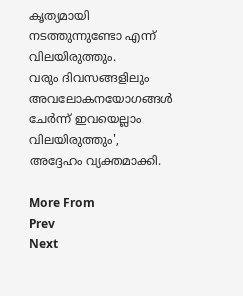കൃത്യമായി നടത്തുന്നുണ്ടോ എന്ന് വിലയിരുത്തും.
വരും ദിവസങ്ങളിലും അവലോകനയോഗങ്ങള്‍ ചേര്‍ന്ന് ഇവയെല്ലാം വിലയിരുത്തും', അദ്ദേഹം വ്യക്തമാക്കി.

More From
Prev
Next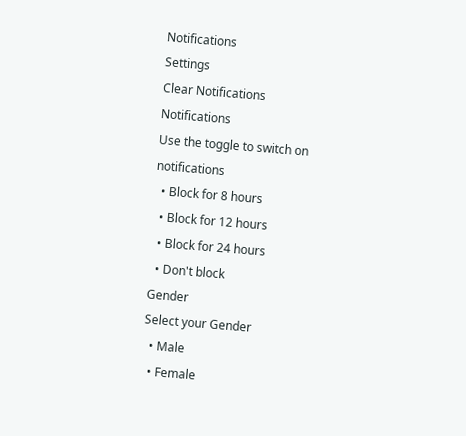Notifications
Settings
Clear Notifications
Notifications
Use the toggle to switch on notifications
  • Block for 8 hours
  • Block for 12 hours
  • Block for 24 hours
  • Don't block
Gender
Select your Gender
  • Male
  • Female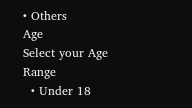• Others
Age
Select your Age Range
  • Under 18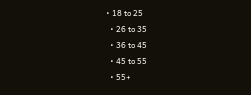• 18 to 25
  • 26 to 35
  • 36 to 45
  • 45 to 55
  • 55+